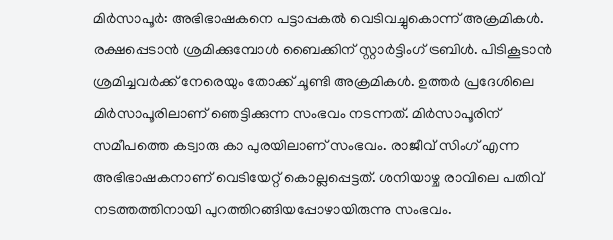മിർസാപൂർ: അഭിഭാഷകനെ പട്ടാപ്പകൽ വെടിവച്ചുകൊന്ന് അക്രമികൾ. രക്ഷപ്പെടാൻ ശ്രമിക്കുമ്പോൾ ബൈക്കിന് സ്റ്റാർട്ടിംഗ് ട്രബിൾ. പിടികൂടാൻ ശ്രമിച്ചവർക്ക് നേരെയും തോക്ക് ചൂണ്ടി അക്രമികൾ. ഉത്തർ പ്രദേശിലെ മിർസാപൂരിലാണ് ഞെട്ടിക്കുന്ന സംഭവം നടന്നത്. മിർസാപൂരിന് സമീപത്തെ കട്വാരു കാ പുരയിലാണ് സംഭവം. രാജീവ് സിംഗ് എന്ന അഭിഭാഷകനാണ് വെടിയേറ്റ് കൊല്ലപ്പെട്ടത്. ശനിയാഴ്ച രാവിലെ പതിവ് നടത്തത്തിനായി പുറത്തിറങ്ങിയപ്പോഴായിരുന്നു സംഭവം.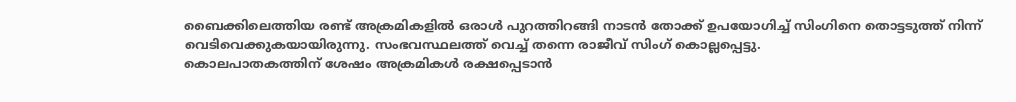ബൈക്കിലെത്തിയ രണ്ട് അക്രമികളിൽ ഒരാൾ പുറത്തിറങ്ങി നാടൻ തോക്ക് ഉപയോഗിച്ച് സിംഗിനെ തൊട്ടടുത്ത് നിന്ന് വെടിവെക്കുകയായിരുന്നു. സംഭവസ്ഥലത്ത് വെച്ച് തന്നെ രാജീവ് സിംഗ് കൊല്ലപ്പെട്ടു.
കൊലപാതകത്തിന് ശേഷം അക്രമികൾ രക്ഷപ്പെടാൻ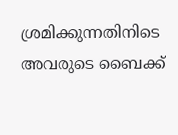ശ്രമിക്കുന്നതിനിടെ അവരുടെ ബൈക്ക്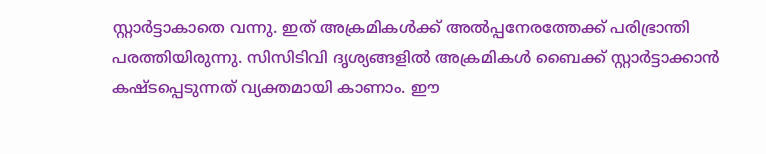സ്റ്റാർട്ടാകാതെ വന്നു. ഇത് അക്രമികൾക്ക് അൽപ്പനേരത്തേക്ക് പരിഭ്രാന്തി പരത്തിയിരുന്നു. സിസിടിവി ദൃശ്യങ്ങളിൽ അക്രമികൾ ബൈക്ക് സ്റ്റാർട്ടാക്കാൻ കഷ്ടപ്പെടുന്നത് വ്യക്തമായി കാണാം. ഈ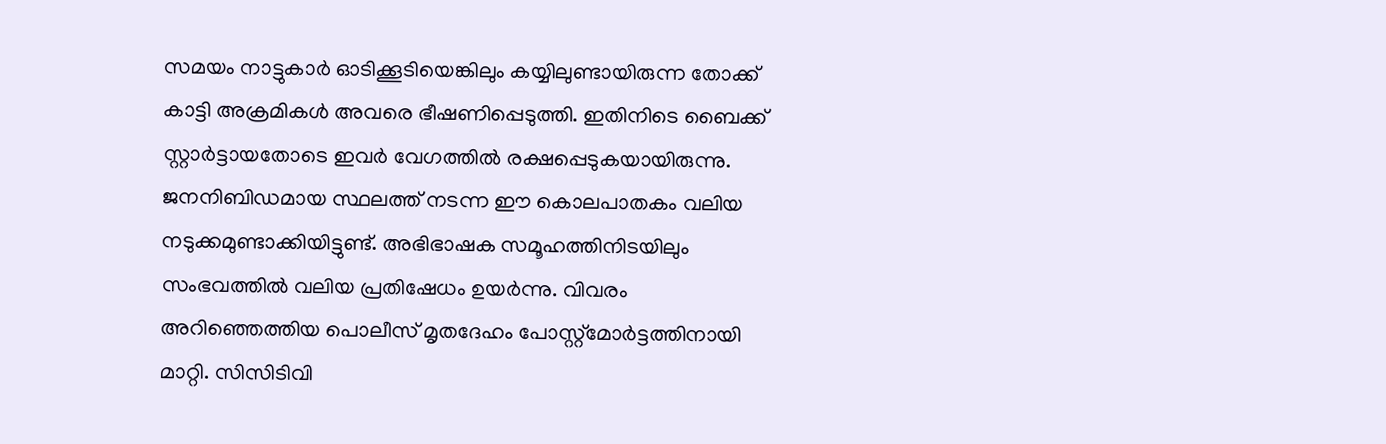സമയം നാട്ടുകാർ ഓടിക്കൂടിയെങ്കിലും കയ്യിലുണ്ടായിരുന്ന തോക്ക് കാട്ടി അക്രമികൾ അവരെ ഭീഷണിപ്പെടുത്തി. ഇതിനിടെ ബൈക്ക് സ്റ്റാർട്ടായതോടെ ഇവർ വേഗത്തിൽ രക്ഷപ്പെടുകയായിരുന്നു.
ജനനിബിഡമായ സ്ഥലത്ത് നടന്ന ഈ കൊലപാതകം വലിയ നടുക്കമുണ്ടാക്കിയിട്ടുണ്ട്. അഭിഭാഷക സമൂഹത്തിനിടയിലും സംഭവത്തിൽ വലിയ പ്രതിഷേധം ഉയർന്നു. വിവരം അറിഞ്ഞെത്തിയ പൊലീസ് മൃതദേഹം പോസ്റ്റ്മോർട്ടത്തിനായി മാറ്റി. സിസിടിവി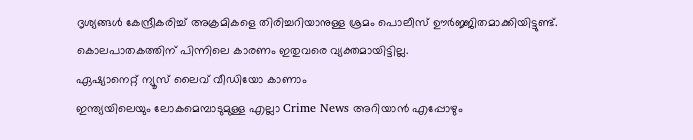ദൃശ്യങ്ങൾ കേന്ദ്രീകരിച്ച് അക്രമികളെ തിരിച്ചറിയാനുള്ള ശ്രമം പൊലീസ് ഊർജ്ജിതമാക്കിയിട്ടുണ്ട്. കൊലപാതകത്തിന് പിന്നിലെ കാരണം ഇതുവരെ വ്യക്തമായിട്ടില്ല.
ഏഷ്യാനെറ്റ് ന്യൂസ് ലൈവ് വീഡിയോ കാണാം
ഇന്ത്യയിലെയും ലോകമെമ്പാടുമുള്ള എല്ലാ Crime News അറിയാൻ എപ്പോഴും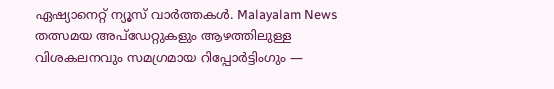ഏഷ്യാനെറ്റ് ന്യൂസ് വാർത്തകൾ. Malayalam News തത്സമയ അപ്ഡേറ്റുകളും ആഴത്തിലുള്ള വിശകലനവും സമഗ്രമായ റിപ്പോർട്ടിംഗും —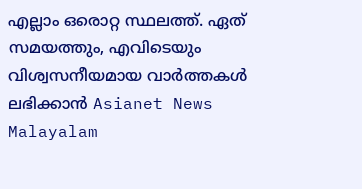എല്ലാം ഒരൊറ്റ സ്ഥലത്ത്. ഏത് സമയത്തും, എവിടെയും വിശ്വസനീയമായ വാർത്തകൾ ലഭിക്കാൻ Asianet News Malayalam